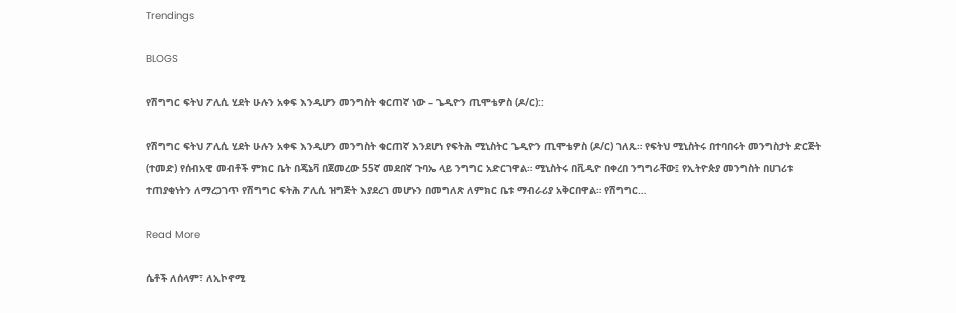Trendings

BLOGS

የሽግግር ፍትህ ፖሊሲ ሂደት ሁሉን አቀፍ እንዲሆን መንግስት ቁርጠኛ ነው – ጌዲዮን ጢሞቴዎስ (ዶ/ር)::

የሽግግር ፍትህ ፖሊሲ ሂደት ሁሉን አቀፍ እንዲሆን መንግስት ቁርጠኛ እንደሆነ የፍትሕ ሚኒስትር ጌዲዮን ጢሞቴዎስ (ዶ/ር) ገለጹ። የፍትህ ሚኒስትሩ በተባበሩት መንግስታት ድርጅት (ተመድ) የሰብአዊ መብቶች ምክር ቤት በጄኔቫ በጀመረው 55ኛ መደበኛ ጉባኤ ላይ ንግግር አድርገዋል። ሚኒስትሩ በቪዲዮ በቀረበ ንግግራቸው፤ የኢትዮጵያ መንግስት በሀገሪቱ ተጠያቂነትን ለማረጋገጥ የሽግግር ፍትሕ ፖሊሲ ዝግጅት እያደረገ መሆኑን በመግለጽ ለምክር ቤቱ ማብራሪያ አቅርበዋል። የሽግግር…

Read More

ሴቶች ለሰላም፣ ለኢኮኖሚ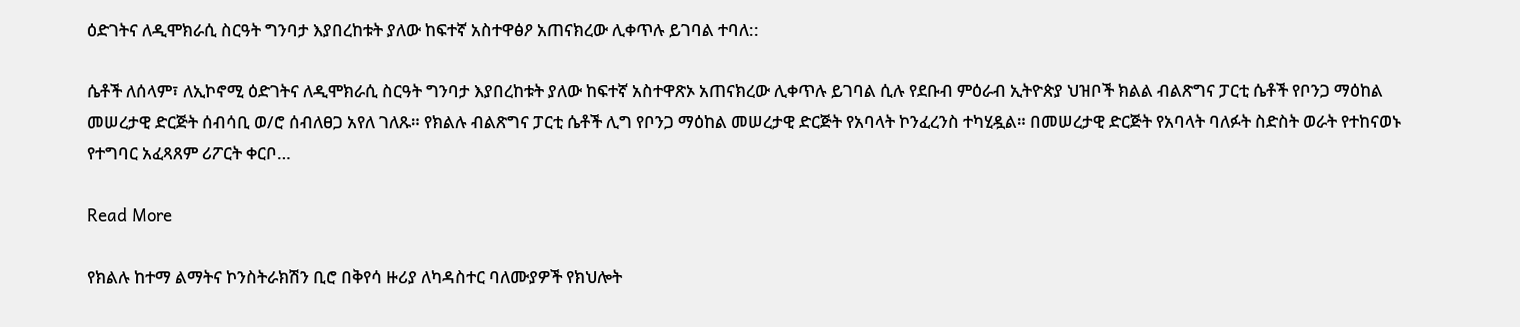ዕድገትና ለዲሞክራሲ ስርዓት ግንባታ እያበረከቱት ያለው ከፍተኛ አስተዋፅዖ አጠናክረው ሊቀጥሉ ይገባል ተባለ::

ሴቶች ለሰላም፣ ለኢኮኖሚ ዕድገትና ለዲሞክራሲ ስርዓት ግንባታ እያበረከቱት ያለው ከፍተኛ አስተዋጽኦ አጠናክረው ሊቀጥሉ ይገባል ሲሉ የደቡብ ምዕራብ ኢትዮጵያ ህዝቦች ክልል ብልጽግና ፓርቲ ሴቶች የቦንጋ ማዕከል መሠረታዊ ድርጅት ሰብሳቢ ወ/ሮ ሰብለፀጋ አየለ ገለጹ። የክልሉ ብልጽግና ፓርቲ ሴቶች ሊግ የቦንጋ ማዕከል መሠረታዊ ድርጅት የአባላት ኮንፈረንስ ተካሂዷል። በመሠረታዊ ድርጅት የአባላት ባለፉት ስድስት ወራት የተከናወኑ የተግባር አፈጻጸም ሪፖርት ቀርቦ…

Read More

የክልሉ ከተማ ልማትና ኮንስትራክሽን ቢሮ በቅየሳ ዙሪያ ለካዳስተር ባለሙያዎች የክህሎት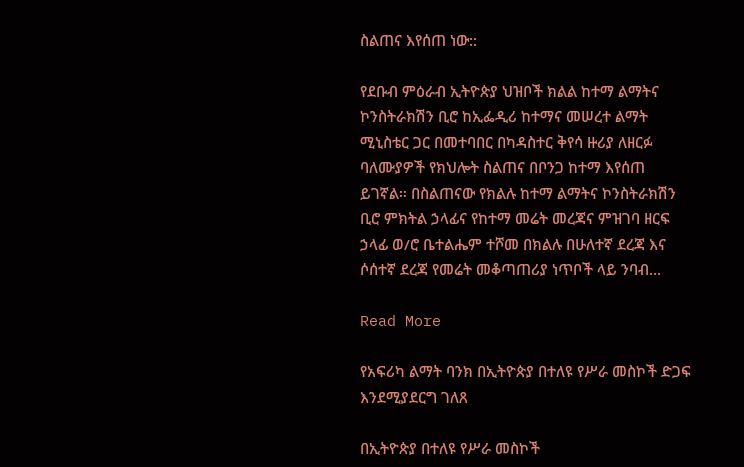ስልጠና እየሰጠ ነው::

የደቡብ ምዕራብ ኢትዮጵያ ህዝቦች ክልል ከተማ ልማትና ኮንስትራክሽን ቢሮ ከኢፌዲሪ ከተማና መሠረተ ልማት ሚኒስቴር ጋር በመተባበር በካዳስተር ቅየሳ ዙሪያ ለዘርፉ ባለሙያዎች የክህሎት ስልጠና በቦንጋ ከተማ እየሰጠ ይገኛል። በስልጠናው የክልሉ ከተማ ልማትና ኮንስትራክሽን ቢሮ ምክትል ኃላፊና የከተማ መሬት መረጃና ምዝገባ ዘርፍ ኃላፊ ወ/ሮ ቤተልሔም ተሾመ በክልሉ በሁለተኛ ደረጃ እና ሶሰተኛ ደረጃ የመሬት መቆጣጠሪያ ነጥቦች ላይ ንባብ…

Read More

የአፍሪካ ልማት ባንክ በኢትዮጵያ በተለዩ የሥራ መስኮች ድጋፍ እንደሚያደርግ ገለጸ

በኢትዮጵያ በተለዩ የሥራ መስኮች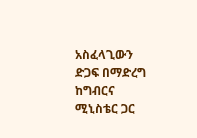አስፈላጊውን ድጋፍ በማድረግ ከግብርና ሚኒስቴር ጋር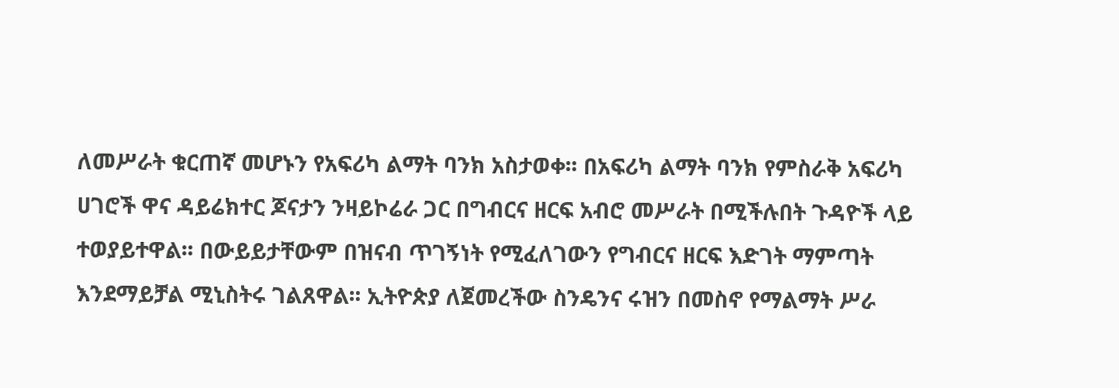ለመሥራት ቁርጠኛ መሆኑን የአፍሪካ ልማት ባንክ አስታወቀ፡፡ በአፍሪካ ልማት ባንክ የምስራቅ አፍሪካ ሀገሮች ዋና ዳይሬክተር ጆናታን ንዛይኮሬራ ጋር በግብርና ዘርፍ አብሮ መሥራት በሚችሉበት ጉዳዮች ላይ ተወያይተዋል፡፡ በውይይታቸውም በዝናብ ጥገኝነት የሚፈለገውን የግብርና ዘርፍ እድገት ማምጣት እንደማይቻል ሚኒስትሩ ገልጸዋል፡፡ ኢትዮጵያ ለጀመረችው ስንዴንና ሩዝን በመስኖ የማልማት ሥራ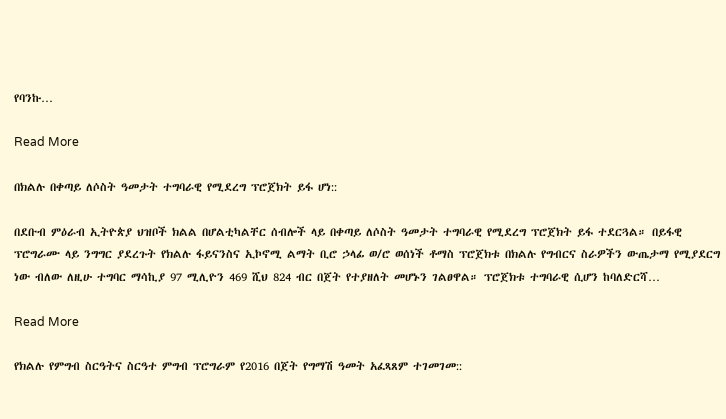የባንኩ…

Read More

በክልሉ በቀጣይ ለሶስት ዓመታት ተግባራዊ የሚደረግ ፕሮጀክት ይፋ ሆነ::

በደቡብ ምዕራብ ኢትዮጵያ ህዝቦች ክልል በሆልቲካልቸር ሰብሎች ላይ በቀጣይ ለሶስት ዓመታት ተግባራዊ የሚደረግ ፕሮጀክት ይፋ ተደርጓል። በይፋዊ ፕሮግራሙ ላይ ንግግር ያደረጉት የክልሉ ፋይናንስና ኢኮኖሚ ልማት ቢሮ ኃላፊ ወ/ሮ ወሰነች ቶማስ ፕሮጀክቱ በክልሉ የግብርና ስራዎችን ውጤታማ የሚያደርግ ነው ብለው ለዚሁ ተግባር ማሳኪያ 97 ሚሊዮን 469 ሺህ 824 ብር በጀት የተያዘለት መሆኑን ገልፀዋል። ፕሮጀክቱ ተግባራዊ ሲሆን ከባለድርሻ…

Read More

የክልሉ የምግብ ስርዓትና ስርዓተ ምግብ ፕሮግራም የ2016 በጀት የግማሽ ዓመት አፈጻጸም ተገመገመ::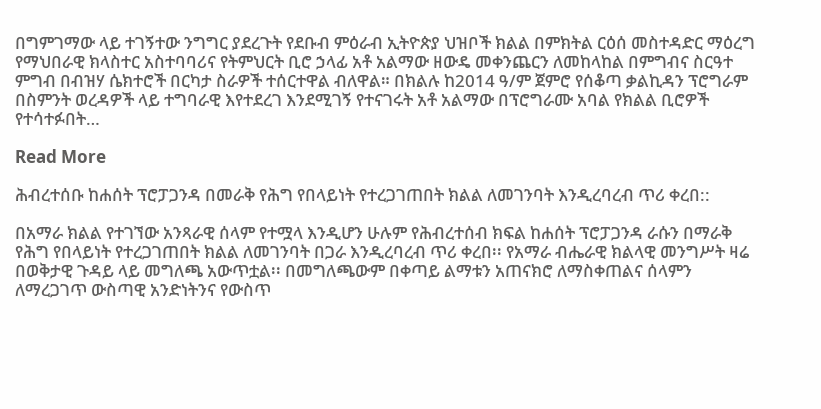በግምገማው ላይ ተገኝተው ንግግር ያደረጉት የደቡብ ምዕራብ ኢትዮጵያ ህዝቦች ክልል በምክትል ርዕሰ መስተዳድር ማዕረግ የማህበራዊ ክላስተር አስተባባሪና የትምህርት ቢሮ ኃላፊ አቶ አልማው ዘውዴ መቀንጨርን ለመከላከል በምግብና ስርዓተ ምግብ በብዝሃ ሴክተሮች በርካታ ስራዎች ተሰርተዋል ብለዋል። በክልሉ ከ2014 ዓ/ም ጀምሮ የሰቆጣ ቃልኪዳን ፕሮግራም በስምንት ወረዳዎች ላይ ተግባራዊ እየተደረገ እንደሚገኝ የተናገሩት አቶ አልማው በፕሮግራሙ አባል የክልል ቢሮዎች የተሳተፉበት…

Read More

ሕብረተሰቡ ከሐሰት ፕሮፓጋንዳ በመራቅ የሕግ የበላይነት የተረጋገጠበት ክልል ለመገንባት እንዲረባረብ ጥሪ ቀረበ::

በአማራ ክልል የተገኘው አንጻራዊ ሰላም የተሟላ እንዲሆን ሁሉም የሕብረተሰብ ክፍል ከሐሰት ፕሮፓጋንዳ ራሱን በማራቅ የሕግ የበላይነት የተረጋገጠበት ክልል ለመገንባት በጋራ እንዲረባረብ ጥሪ ቀረበ፡፡ የአማራ ብሔራዊ ክልላዊ መንግሥት ዛሬ በወቅታዊ ጉዳይ ላይ መግለጫ አውጥቷል፡፡ በመግለጫውም በቀጣይ ልማቱን አጠናክሮ ለማስቀጠልና ሰላምን ለማረጋገጥ ውስጣዊ አንድነትንና የውስጥ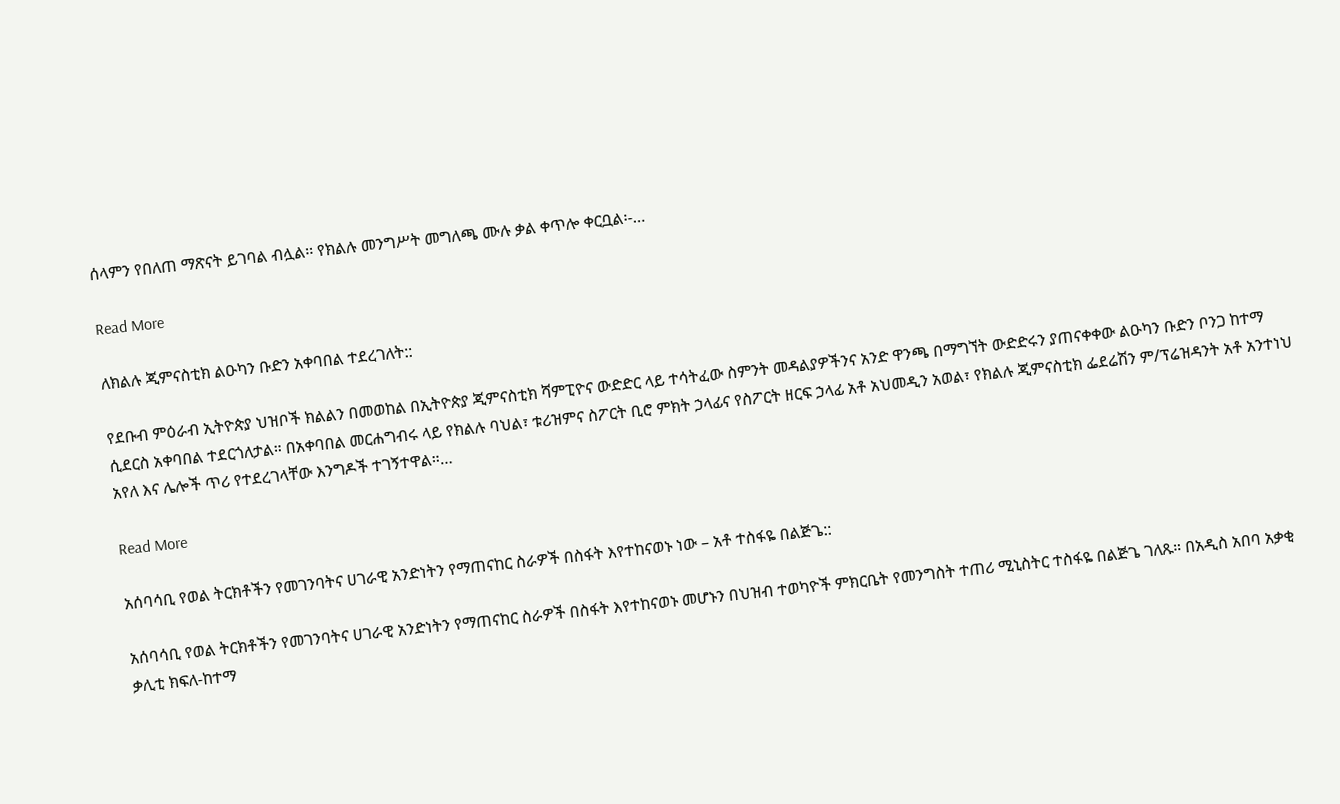ሰላምን የበለጠ ማጽናት ይገባል ብሏል፡፡ የክልሉ መንግሥት መግለጫ ሙሉ ቃል ቀጥሎ ቀርቧል፡-…

Read More

ለክልሉ ጂምናስቲክ ልዑካን ቡድን አቀባበል ተደረገለት::

የደቡብ ምዕራብ ኢትዮጵያ ህዝቦች ክልልን በመወከል በኢትዮጵያ ጂምናስቲክ ሻምፒዮና ውድድር ላይ ተሳትፈው ስምንት መዳልያዎችንና አንድ ዋንጫ በማግኘት ውድድሩን ያጠናቀቀው ልዑካን ቡድን ቦንጋ ከተማ ሲደርስ አቀባበል ተደርጎለታል። በአቀባበል መርሐግብሩ ላይ የክልሉ ባህል፣ ቱሪዝምና ስፖርት ቢሮ ምክት ኃላፊና የስፖርት ዘርፍ ኃላፊ አቶ አህመዲን አወል፣ የክልሉ ጂምናስቲክ ፌደሬሽን ም/ፕሬዝዳንት አቶ አንተነህ አየለ እና ሌሎች ጥሪ የተደረገላቸው እንግዶች ተገኝተዋል።…

Read More

አሰባሳቢ የወል ትርክቶችን የመገንባትና ሀገራዊ አንድነትን የማጠናከር ስራዎች በስፋት እየተከናወኑ ነው – አቶ ተስፋዬ በልጅጌ::

አሰባሳቢ የወል ትርክቶችን የመገንባትና ሀገራዊ አንድነትን የማጠናከር ስራዎች በስፋት እየተከናወኑ መሆኑን በህዝብ ተወካዮች ምክርቤት የመንግስት ተጠሪ ሚኒስትር ተስፋዬ በልጅጌ ገለጹ። በአዲስ አበባ አቃቂ ቃሊቲ ክፍለ-ከተማ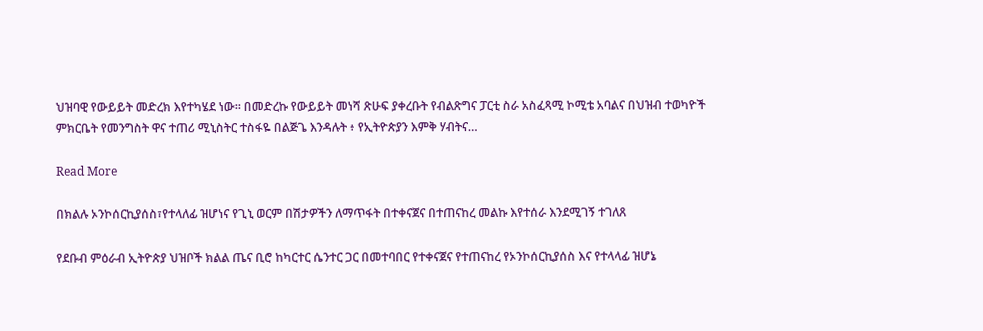ህዝባዊ የውይይት መድረክ እየተካሄደ ነው። በመድረኩ የውይይት መነሻ ጽሁፍ ያቀረቡት የብልጽግና ፓርቲ ስራ አስፈጻሚ ኮሚቴ አባልና በህዝብ ተወካዮች ምክርቤት የመንግስት ዋና ተጠሪ ሚኒስትር ተስፋዬ በልጅጌ እንዳሉት ፥ የኢትዮጵያን እምቅ ሃብትና…

Read More

በክልሉ ኦንኮሰርኪያሰስ፣የተላለፊ ዝሆነና የጊኒ ወርም በሽታዎችን ለማጥፋት በተቀናጀና በተጠናከረ መልኩ እየተሰራ እንደሚገኝ ተገለጸ

የደቡብ ምዕራብ ኢትዮጵያ ህዝቦች ክልል ጤና ቢሮ ከካርተር ሴንተር ጋር በመተባበር የተቀናጀና የተጠናከረ የኦንኮሰርኪያሰስ እና የተላላፊ ዝሆኔ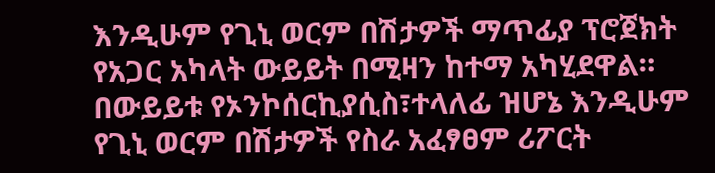እንዲሁም የጊኒ ወርም በሽታዎች ማጥፊያ ፕሮጀክት የአጋር አካላት ውይይት በሚዛን ከተማ አካሂደዋል። በውይይቱ የኦንኮሰርኪያሲስ፣ተላለፊ ዝሆኔ እንዲሁም የጊኒ ወርም በሽታዎች የስራ አፈፃፀም ሪፖርት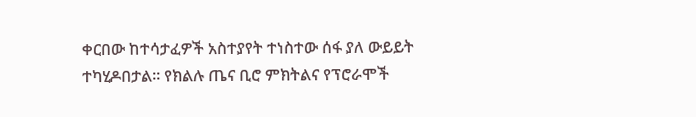ቀርበው ከተሳታፈዎች አስተያየት ተነስተው ሰፋ ያለ ውይይት ተካሂዶበታል። የክልሉ ጤና ቢሮ ምክትልና የፕሮራሞች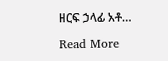ዘርፍ ኃላፊ አቶ…

Read More